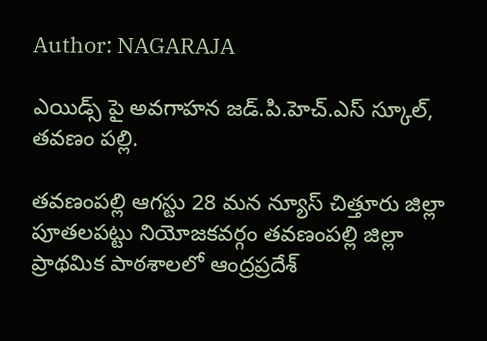Author: NAGARAJA

ఎయిడ్స్ పై అవగాహన జడ్.పి.హెచ్.ఎస్ స్కూల్, తవణం పల్లి.

తవణంపల్లి ఆగస్టు 28 మన న్యూస్ చిత్తూరు జిల్లా పూతలపట్టు నియోజకవర్గం తవణంపల్లి జిల్లా ప్రాథమిక పాఠశాలలో ఆంద్రప్రదేశ్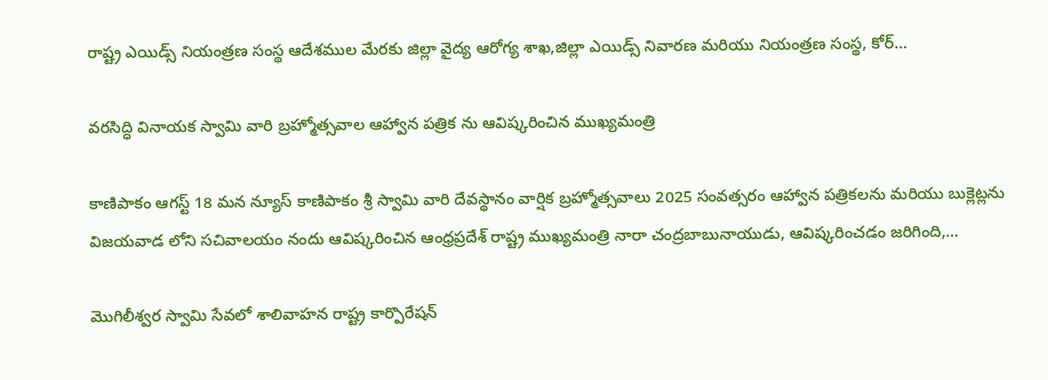రాష్ట్ర ఎయిడ్స్ నియంత్రణ సంస్థ ఆదేశముల మేరకు జిల్లా వైద్య ఆరోగ్య శాఖ,జిల్లా ఎయిడ్స్ నివారణ మరియు నియంత్రణ సంస్థ, కోర్…

వరసిద్ధి వినాయక స్వామి వారి బ్రహ్మోత్సవాల ఆహ్వాన పత్రిక ను ఆవిష్కరించిన ముఖ్యమంత్రి

కాణిపాకం ఆగస్ట్ 18 మన న్యూస్ కాణిపాకం శ్రీ స్వామి వారి దేవస్థానం వార్షిక బ్రహ్మోత్సవాలు 2025 సంవత్సరం ఆహ్వాన పత్రికలను మరియు బుక్లెట్లను విజయవాడ లోని సచివాలయం నందు ఆవిష్కరించిన ఆంధ్రప్రదేశ్ రాష్ట్ర ముఖ్యమంత్రి నారా చంద్రబాబునాయుడు, ఆవిష్కరించడం జరిగింది,…

మొగిలీశ్వర స్వామి సేవలో శాలివాహన రాష్ట్ర కార్పొరేషన్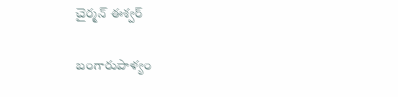చైర్మన్ ఈశ్వర్

బంగారుపాళ్యం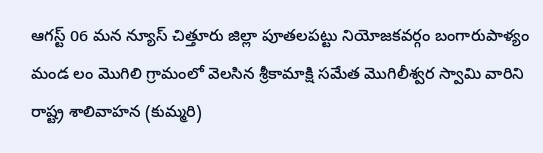ఆగస్ట్ 06 మన న్యూస్ చిత్తూరు జిల్లా పూతలపట్టు నియోజకవర్గం బంగారుపాళ్యం మండ లం మొగిలి గ్రామంలో వెలసిన శ్రీకామాక్షి సమేత మొగిలీశ్వర స్వామి వారిని రాష్ట్ర శాలివాహన (కుమ్మరి)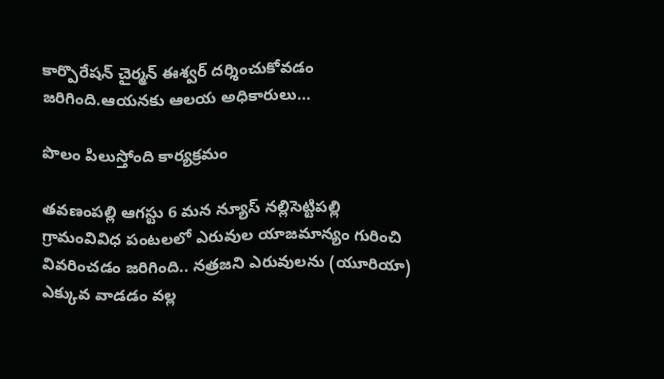కార్పొరేషన్ చైర్మన్ ఈశ్వర్ దర్శించుకోవడం జరిగింది.ఆయనకు ఆలయ అధికారులు…

పొలం పిలుస్తోంది కార్యక్రమం

తవణంపల్లి ఆగస్టు 6 మన న్యూస్ నల్లిసెట్టిపల్లి గ్రామంవివిధ పంటలలో ఎరువుల యాజమాన్యం గురించి వివరించడం జరిగింది.. నత్రజని ఎరువులను (యూరియా) ఎక్కువ వాడడం వల్ల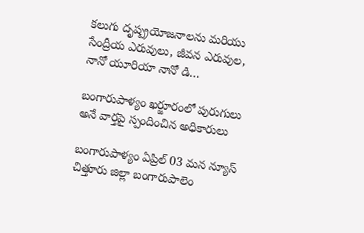కలుగు దృష్ప్రయోజనాలను మరియు సేంద్రీయ ఎరువులు, జీవన ఎరువుల, నానో యూరియా నానో డి…

బంగారుపాళ్యం ఖర్జూరంలో పురుగులు అనే వార్తపై స్పందించిన అధికారులు

బంగారుపాళ్యం ఏప్రిల్ 03 మన న్యూస్ చిత్తూరు జిల్లా బంగారుపాలెం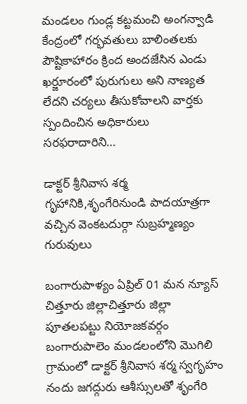మండలం గుండ్ల కట్టమంచి అంగన్వాడి కేంద్రంలో గర్భవతులు బాలింతలకు పౌష్టికాహారం క్రింద అందజేసిన ఎండు ఖర్జూరంలో పురుగులు అని నాణ్యత లేదని చర్యలు తీసుకోవాలని వార్తకు స్పందించిన అధికారులు సరఫరాదారిని…

డాక్టర్ శ్రీనివాస శర్మ గృహానికి,శృంగేరినుండి పాదయాత్రగా వచ్చిన వెంకటదుర్గా సుబ్రహ్మణ్యం గురువులు

బంగారుపాళ్యం ఏప్రిల్ 01 మన న్యూస్ చిత్తూరు జిల్లాచిత్తూరు జిల్లా పూతలపట్టు నియోజకవర్గం బంగారుపాలెం మండలంలోని మొగిలి గ్రామంలో డాక్టర్ శ్రీనివాస శర్మ స్వగృహం నందు జగద్గురు ఆశీస్సులతో శృంగేరి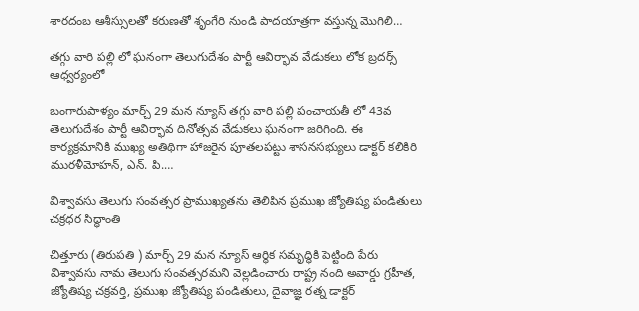శారదంబ ఆశీస్సులతో కరుణతో శృంగేరి నుండి పాదయాత్రగా వస్తున్న మొగిలి…

తగ్గు వారి పల్లి లో ఘనంగా తెలుగుదేశం పార్టీ ఆవిర్భావ వేడుకలు లోక బ్రదర్స్ ఆధ్వర్యంలో

బంగారుపాళ్యం మార్చ్ 29 మన న్యూస్ తగ్గు వారి పల్లి పంచాయతీ లో 43వ తెలుగుదేశం పార్టీ ఆవిర్భావ దినోత్సవ వేడుకలు ఘనంగా జరిగింది. ఈ కార్యక్రమానికి ముఖ్య అతిథిగా హాజరైన పూతలపట్టు శాసనసభ్యులు డాక్టర్ కలికిరి మురళీమోహన్, ఎన్. పి.…

విశ్వావసు తెలుగు సంవత్సర ప్రాముఖ్యతను తెలిపిన ప్రముఖ జ్యోతిష్య పండితులు చక్రధర సిద్ధాంతి

చిత్తూరు (తిరుపతి ) మార్చ్ 29 మన న్యూస్ ఆర్థిక సమృద్ధికి పెట్టింది పేరు విశ్వావసు నామ తెలుగు సంవత్సరమని వెల్లడించారు రాష్ట్ర నంది అవార్డు గ్రహీత, జ్యోతిష్య చక్రవర్తి, ప్రముఖ జ్యోతిష్య పండితులు, దైవాజ్ఞ రత్న డాక్టర్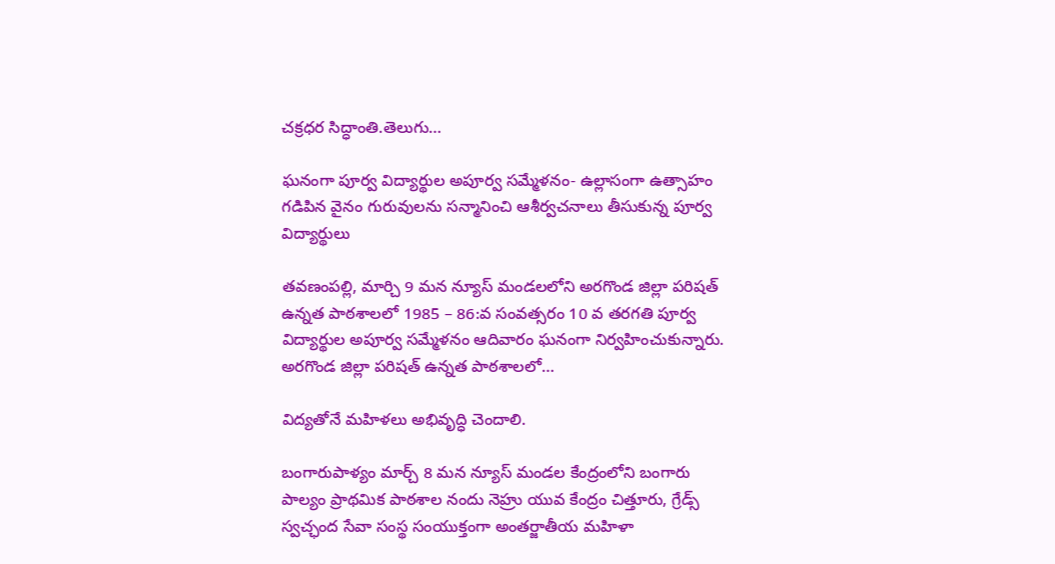చక్రధర సిద్ధాంతి.తెలుగు…

ఘనంగా పూర్వ విద్యార్థుల అపూర్వ సమ్మేళనం- ఉల్లాసంగా ఉత్సాహం గడిపిన వైనం గురువులను సన్మానించి ఆశీర్వచనాలు తీసుకున్న పూర్వ విద్యార్థులు

తవణంపల్లి, మార్చి 9 మన న్యూస్ మండలలోని అరగొండ జిల్లా పరిషత్ ఉన్నత పాఠశాలలో 1985 – 86:వ సంవత్సరం 10 వ తరగతి పూర్వ విద్యార్థుల అపూర్వ సమ్మేళనం ఆదివారం ఘనంగా నిర్వహించుకున్నారు. అరగొండ జిల్లా పరిషత్ ఉన్నత పాఠశాలలో…

విద్యతోనే మహిళలు అభివృద్ధి చెందాలి.

బంగారుపాళ్యం మార్చ్ 8 మన న్యూస్ మండల కేంద్రంలోని బంగారు పాల్యం ప్రాథమిక పాఠశాల నందు నెహ్రు యువ కేంద్రం చిత్తూరు, గ్రేడ్స్ స్వచ్ఛంద సేవా సంస్థ సంయుక్తంగా అంతర్జాతీయ మహిళా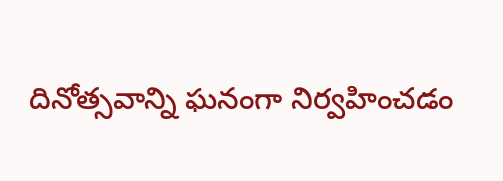దినోత్సవాన్ని ఘనంగా నిర్వహించడం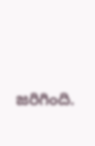జరిగింది.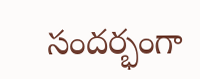సందర్భంగా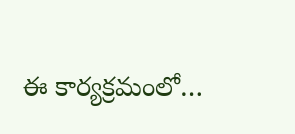ఈ కార్యక్రమంలో…